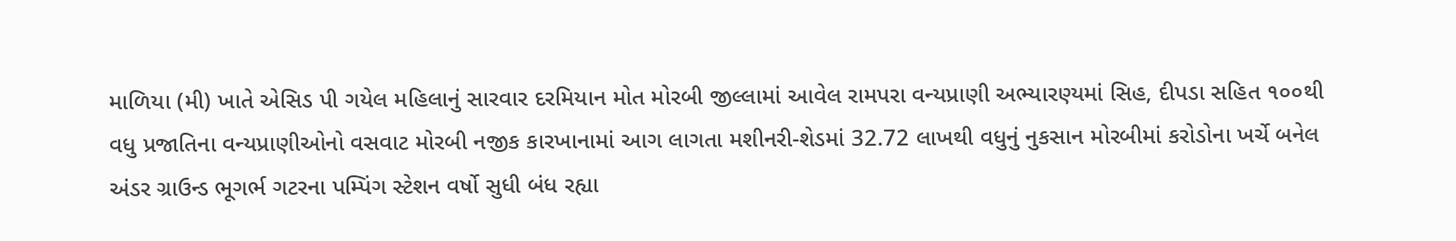માળિયા (મી) ખાતે એસિડ પી ગયેલ મહિલાનું સારવાર દરમિયાન મોત મોરબી જીલ્લામાં આવેલ રામપરા વન્યપ્રાણી અભ્યારણ્યમાં સિહ, દીપડા સહિત ૧૦૦થી વધુ પ્રજાતિના વન્યપ્રાણીઓનો વસવાટ મોરબી નજીક કારખાનામાં આગ લાગતા મશીનરી-શેડમાં 32.72 લાખથી વધુનું નુકસાન મોરબીમાં કરોડોના ખર્ચે બનેલ અંડર ગ્રાઉન્ડ ભૂગર્ભ ગટરના પમ્પિંગ સ્ટેશન વર્ષો સુધી બંધ રહ્યા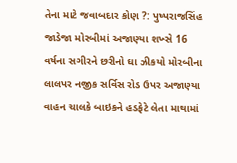તેના માટે જવાબદાર કોણ ?: પુષ્પરાજસિંહ જાડેજા મોરબીમાં અજાણ્યા શખ્સે 16 વર્ષના સગીરને છરીનો ઘા ઝીકયો મોરબીના લાલપર નજીક સર્વિસ રોડ ઉપર અજાણ્યા વાહન ચાલકે બાઇકને હડફેટે લેતા માથામાં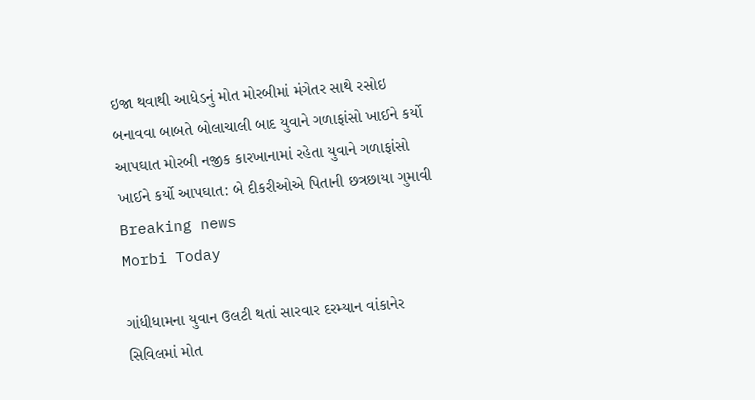ઇજા થવાથી આધેડનું મોત મોરબીમાં મંગેતર સાથે રસોઇ બનાવવા બાબતે બોલાચાલી બાદ યુવાને ગળાફાંસો ખાઈને કર્યો આપઘાત મોરબી નજીક કારખાનામાં રહેતા યુવાને ગળાફાંસો ખાઈને કર્યો આપઘાત: બે દીકરીઓએ પિતાની છત્રછાયા ગુમાવી
Breaking news
Morbi Today

ગાંધીધામના યુવાન ઉલટી થતાં સારવાર દરમ્યાન વાંકાનેર સિવિલમાં મોત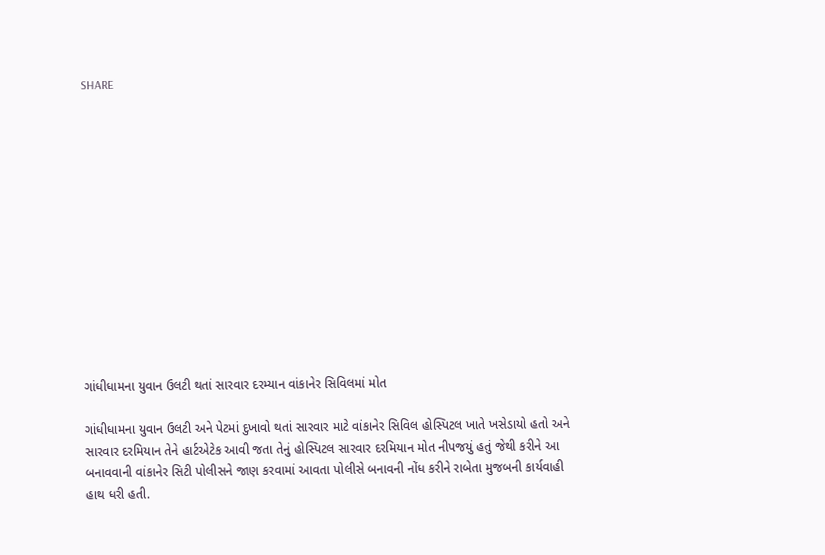SHARE













ગાંધીધામના યુવાન ઉલટી થતાં સારવાર દરમ્યાન વાંકાનેર સિવિલમાં મોત

ગાંધીધામના યુવાન ઉલટી અને પેટમાં દુખાવો થતાં સારવાર માટે વાંકાનેર સિવિલ હોસ્પિટલ ખાતે ખસેડાયો હતો અને સારવાર દરમિયાન તેને હાર્ટએટેક આવી જતા તેનું હોસ્પિટલ સારવાર દરમિયાન મોત નીપજયું હતું જેથી કરીને આ બનાવવાની વાંકાનેર સિટી પોલીસને જાણ કરવામાં આવતા પોલીસે બનાવની નોંધ કરીને રાબેતા મુજબની કાર્યવાહી હાથ ધરી હતી.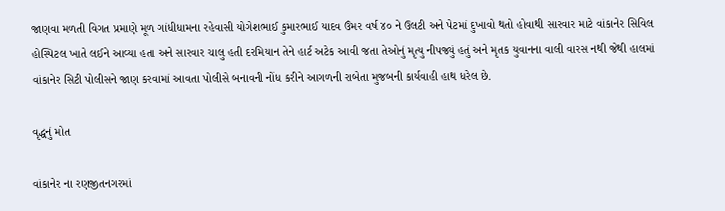જાણવા મળતી વિગત પ્રમાણે મૂળ ગાંધીધામના રહેવાસી યોગેશભાઈ કુમારભાઈ યાદવ ઉંમર વર્ષ ૪૦ ને ઉલટી અને પેટમાં દુખાવો થતો હોવાથી સારવાર માટે વાંકાનેર સિવિલ હોસ્પિટલ ખાતે લઈને આવ્યા હતા અને સારવાર ચાલુ હતી દરમિયાન તેને હાર્ટ અટેક આવી જતા તેઓનું મૃત્યુ નીપજ્યું હતું અને મૃતક યુવાનના વાલી વારસ નથી જેથી હાલમાં વાંકાનેર સિટી પોલીસને જાણ કરવામાં આવતા પોલીસે બનાવની નોંધ કરીને આગળની રાબેતા મુજબની કાર્યવાહી હાથ ધરેલ છે.

વૃદ્ધનું મોત

વાંકાનેર ના રણજીતનગરમાં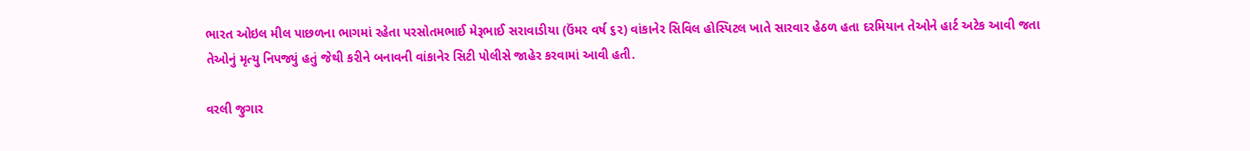ભારત ઓઇલ મીલ પાછળના ભાગમાં રહેતા પરસોતમભાઈ મેરૂભાઈ સરાવાડીયા (ઉંમર વર્ષ ૬૨) વાંકાનેર સિવિલ હોસ્પિટલ ખાતે સારવાર હેઠળ હતા દરમિયાન તેઓને હાર્ટ અટેક આવી જતા તેઓનું મૃત્યુ નિપજ્યું હતું જેથી કરીને બનાવની વાંકાનેર સિટી પોલીસે જાહેર કરવામાં આવી હતી.

વરલી જુગાર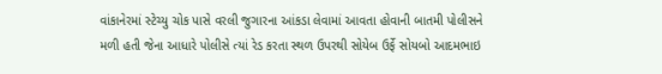વાંકાનેરમાં સ્ટેચ્યુ ચોક પાસે વરલી જુગારના આંકડા લેવામાં આવતા હોવાની બાતમી પોલીસને મળી હતી જેના આધારે પોલીસે ત્યાં રેડ કરતા સ્થળ ઉપરથી સોયેબ ઉર્ફે સોયબો આદમભાઇ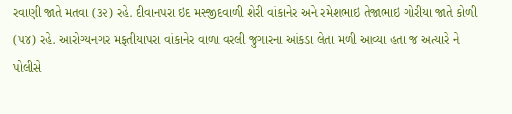રવાણી જાતે મતવા (૩૨) રહે. દીવાનપરા ઇદ મસ્જીદવાળી શેરી વાંકાનેર અને રમેશભાઇ તેજાભાઇ ગોરીયા જાતે કોળી (૫૪) રહે. આરોગ્યનગર મફતીયાપરા વાંકાનેર વાળા વરલી જુગારના આંકડા લેતા મળી આવ્યા હતા જ અત્યારે ને પોલીસે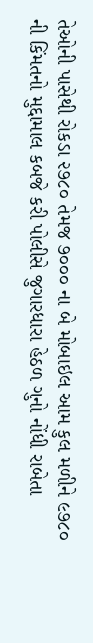તેઓની પાસેથી રોકડા ૨૭૮૦ તેમજ ૭૦૦૦ ના બે મોબાઇલ આમ કુલ મળીને ૯૭૮૦ ની કિંમતનો મુદ્દામાલ કબજે કરી પોલીસે જુગારધારા હેઠળ ગુનો નોંધી રાબેતા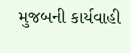મુજબની કાર્યવાહી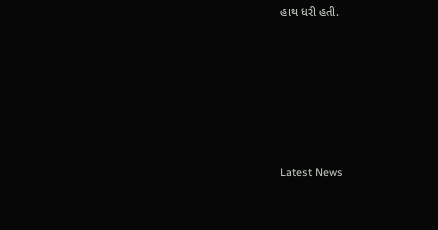હાથ ધરી હતી.






Latest News